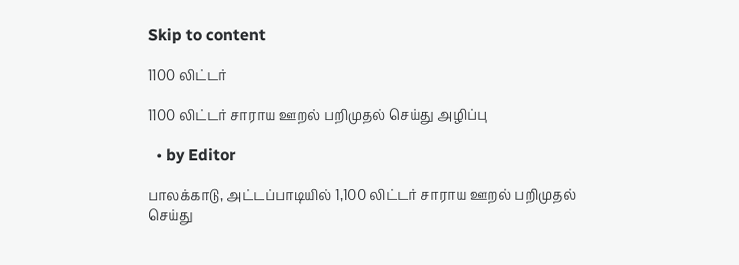Skip to content

1100 லிட்டர்

1100 லிட்டர் சாராய ஊறல் பறிமுதல் செய்து அழிப்பு

  • by Editor

பாலக்காடு, அட்டப்பாடியில் 1,100 லிட்டர் சாராய ஊறல் பறிமுதல் செய்து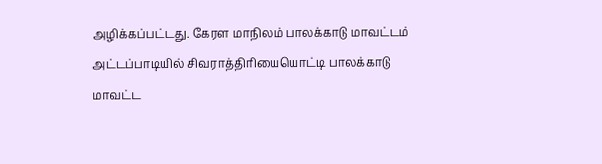அழிக்கப்பட்டது. கேரள மாநிலம் பாலக்காடு மாவட்டம் அட்டப்பாடியில் சிவராத்திரியையொட்டி பாலக்காடு மாவட்ட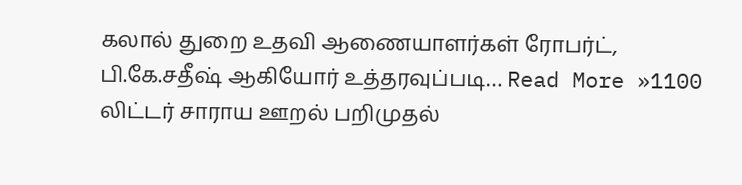கலால் துறை உதவி ஆணையாளர்கள் ரோபர்ட், பி.கே.சதீஷ் ஆகியோர் உத்தரவுப்படி… Read More »1100 லிட்டர் சாராய ஊறல் பறிமுதல்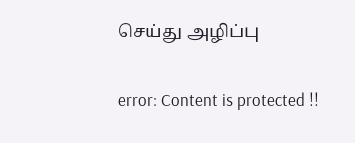செய்து அழிப்பு

error: Content is protected !!